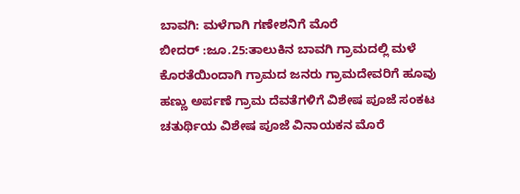ಬಾವಗಿ: ಮಳೆಗಾಗಿ ಗಣೇಶನಿಗೆ ಮೊರೆ
ಬೀದರ್ :ಜೂ.25:ತಾಲುಕಿನ ಬಾವಗಿ ಗ್ರಾಮದಲ್ಲಿ ಮಳೆ ಕೊರತೆಯಿಂದಾಗಿ ಗ್ರಾಮದ ಜನರು ಗ್ರಾಮದೇವರಿಗೆ ಹೂವು ಹಣ್ಣು ಅರ್ಪಣೆ ಗ್ರಾಮ ದೆವತೆಗಳಿಗೆ ವಿಶೇಷ ಪೂಜೆ ಸಂಕಟ ಚತುರ್ಥಿಯ ವಿಶೇಷ ಪೂಜೆ ವಿನಾಯಕನ ಮೊರೆ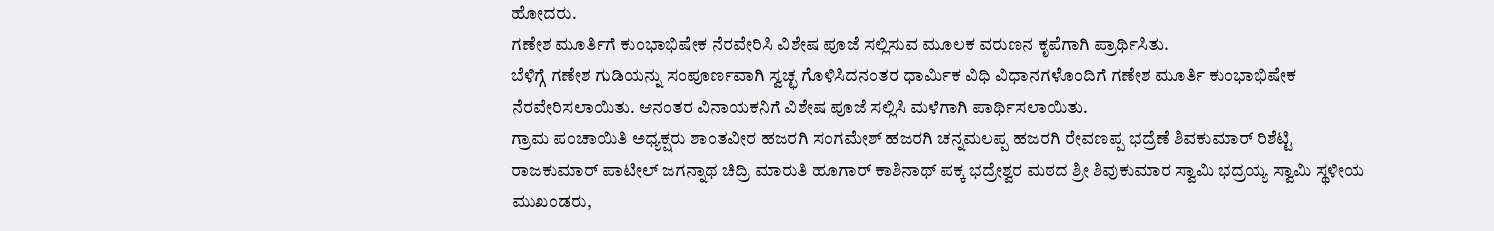ಹೋದರು.
ಗಣೇಶ ಮೂರ್ತಿಗೆ ಕುಂಭಾಭಿಷೇಕ ನೆರವೇರಿಸಿ ವಿಶೇಷ ಪೂಜೆ ಸಲ್ಲಿಸುವ ಮೂಲಕ ವರುಣನ ಕೃಪೆಗಾಗಿ ಪ್ರಾರ್ಥಿಸಿತು.
ಬೆಳಿಗ್ಗೆ ಗಣೇಶ ಗುಡಿಯನ್ನು ಸಂಪೂರ್ಣವಾಗಿ ಸ್ವಚ್ಛ ಗೊಳಿಸಿದನಂತರ ಧಾರ್ಮಿಕ ವಿಧಿ ವಿಧಾನಗಳೊಂದಿಗೆ ಗಣೇಶ ಮೂರ್ತಿ ಕುಂಭಾಭಿಷೇಕ ನೆರವೇರಿಸಲಾಯಿತು. ಆನಂತರ ವಿನಾಯಕನಿಗೆ ವಿಶೇಷ ಪೂಜೆ ಸಲ್ಲಿಸಿ ಮಳೆಗಾಗಿ ಪಾರ್ಥಿಸಲಾಯಿತು.
ಗ್ರಾಮ ಪಂಚಾಯಿತಿ ಅಧ್ಯಕ್ಷರು ಶಾಂತವೀರ ಹಜರಗಿ ಸಂಗಮೇಶ್ ಹಜರಗಿ ಚನ್ನಮಲಪ್ಪ ಹಜರಗಿ ರೇವಣಪ್ಪ ಭದ್ರೆಣೆ ಶಿವಕುಮಾರ್ ರಿಶೆಟ್ಟಿ ರಾಜಕುಮಾರ್ ಪಾಟೀಲ್ ಜಗನ್ನಾಥ ಚಿದ್ರಿ ಮಾರುತಿ ಹೂಗಾರ್ ಕಾಶಿನಾಥ್ ಪಕ್ಕ ಭದ್ರೇಶ್ವರ ಮಠದ ಶ್ರೀ ಶಿವುಕುಮಾರ ಸ್ವಾಮಿ ಭದ್ರಯ್ಯ ಸ್ವಾಮಿ ಸ್ಥಳೀಯ ಮುಖಂಡರು,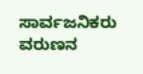ಸಾರ್ವಜನಿಕರು ವರುಣನ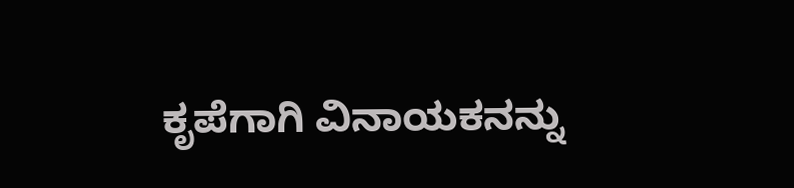ಕೃಪೆಗಾಗಿ ವಿನಾಯಕನನ್ನು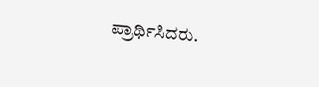ಪ್ರಾರ್ಥಿಸಿದರು.